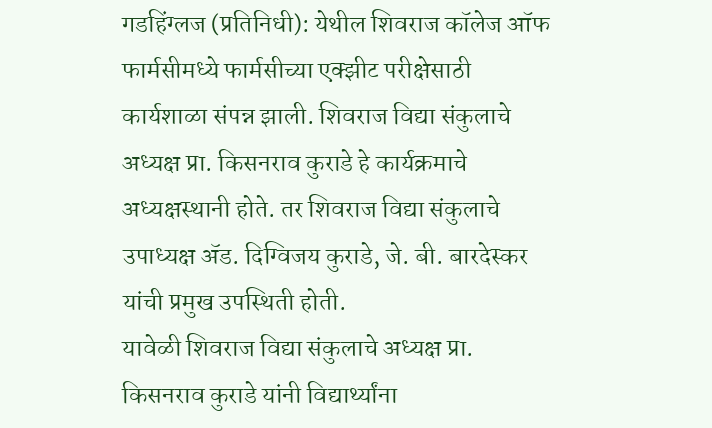गडहिंग्लज (प्रतिनिधी): येथील शिवराज कॉलेज ऑफ फार्मसीमध्ये फार्मसीच्या एक्झीट परीक्षेसाठी कार्यशाळा संपन्न झाली. शिवराज विद्या संकुलाचे अध्यक्ष प्रा. किसनराव कुराडे हे कार्यक्रमाचे अध्यक्षस्थानी होते. तर शिवराज विद्या संकुलाचे उपाध्यक्ष ॲड. दिग्विजय कुराडे, जे. बी. बारदेस्कर यांची प्रमुख उपस्थिती होती.
यावेळी शिवराज विद्या संकुलाचे अध्यक्ष प्रा. किसनराव कुराडे यांनी विद्यार्थ्यांना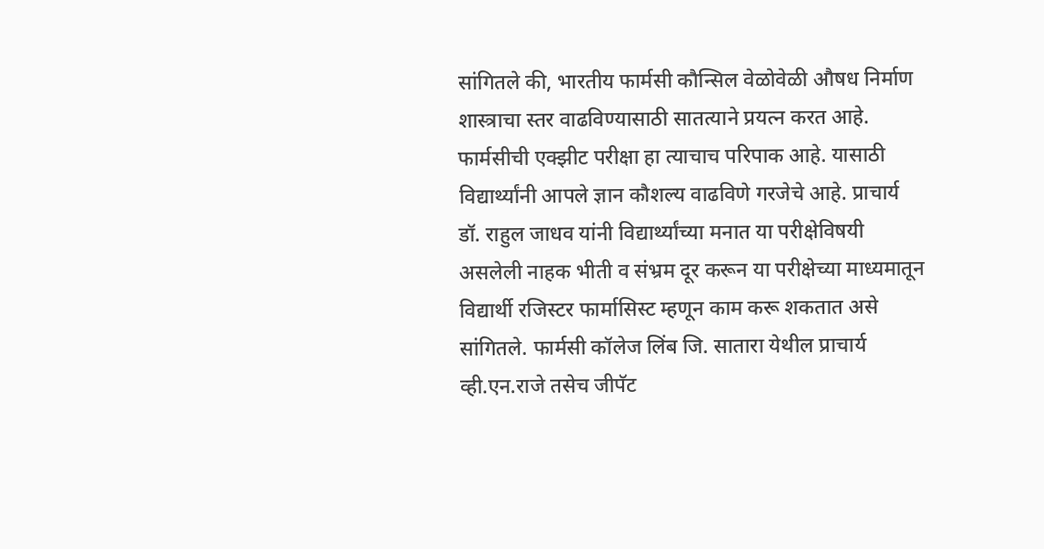सांगितले की, भारतीय फार्मसी कौन्सिल वेळोवेळी औषध निर्माण शास्त्राचा स्तर वाढविण्यासाठी सातत्याने प्रयत्न करत आहे. फार्मसीची एक्झीट परीक्षा हा त्याचाच परिपाक आहे. यासाठी विद्यार्थ्यांनी आपले ज्ञान कौशल्य वाढविणे गरजेचे आहे. प्राचार्य डॉ. राहुल जाधव यांनी विद्यार्थ्यांच्या मनात या परीक्षेविषयी असलेली नाहक भीती व संभ्रम दूर करून या परीक्षेच्या माध्यमातून विद्यार्थी रजिस्टर फार्मासिस्ट म्हणून काम करू शकतात असे सांगितले. फार्मसी कॉलेज लिंब जि. सातारा येथील प्राचार्य व्ही.एन.राजे तसेच जीपॅट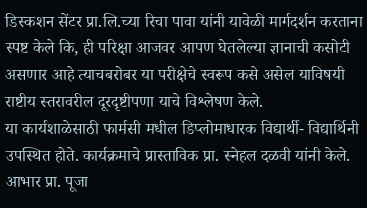डिस्कशन सेंटर प्रा.लि.च्या रिचा पावा यांनी यावेळी मार्गदर्शन करताना स्पष्ट केले कि, ही परिक्षा आजवर आपण घेतलेल्या ज्ञानाची कसोटी असणार आहे त्याचबरोबर या परीक्षेचे स्वरूप कसे असेल याविषयी राष्टीय स्तरावरील दूरदृष्टीपणा याचे विश्लेषण केले.
या कार्यशाळेसाठी फार्मसी मधील डिप्लोमाधारक विद्यार्थी- विद्यार्थिनी उपस्थित होते. कार्यक्रमाचे प्रास्ताविक प्रा. स्नेहल दळवी यांनी केले. आभार प्रा. पूजा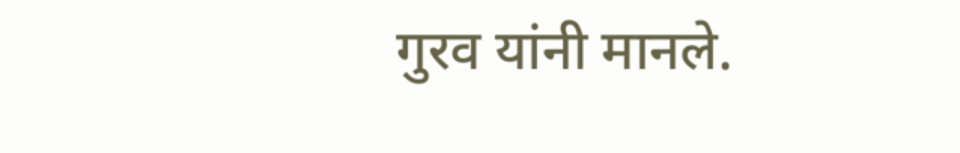गुरव यांनी मानले.